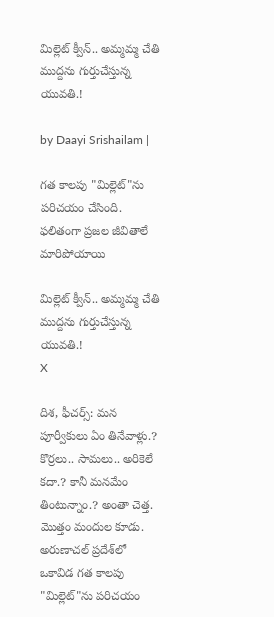మిల్లెట్ క్వీన్.. అమ్మమ్మ చేతి ముద్దను గుర్తుచేస్తున్న యువతి.!

by Daayi Srishailam |

గత కాలపు "మిల్లెట్"ను పరిచయం చేసింది. ఫలితంగా ప్రజల జీవితాలే మారిపోయాయి

మిల్లెట్ క్వీన్.. అమ్మమ్మ చేతి ముద్దను గుర్తుచేస్తున్న యువతి.!
X

దిశ, ఫీచర్స్: మన పూర్వీకులు ఏం తినేవాళ్లు.? కొర్రలు.. సామలు.. అరికెలే కదా.? కానీ మనమేం తింటున్నాం.? అంతా చెత్త. మొత్తం మందుల కూడు. అరుణాచల్ ప్రదేశ్‌లో ఒకావిడ గత కాలపు "మిల్లెట్"ను పరిచయం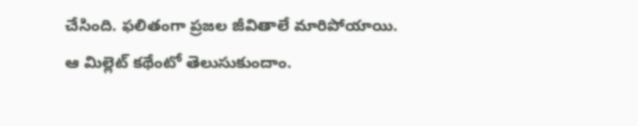చేసింది. ఫలితంగా ప్రజల జీవితాలే మారిపోయాయి. ఆ మిల్లెట్ కథేంటో తెలుసుకుందాం.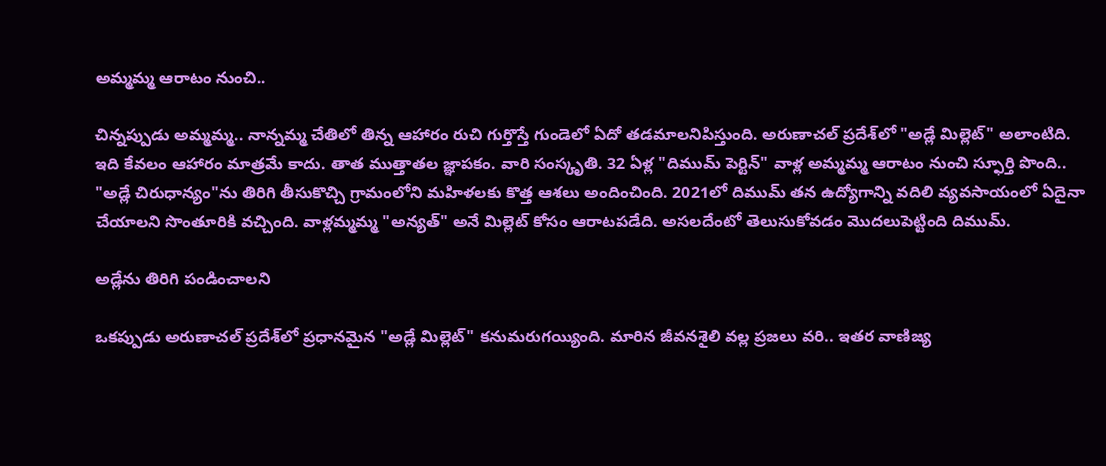అమ్మమ్మ ఆరాటం నుంచి..

చిన్నప్పుడు అమ్మమ్మ.. నాన్నమ్మ చేతిలో తిన్న ఆహారం రుచి గుర్తొస్తే గుండెలో ఏదో తడమాలనిపిస్తుంది. అరుణాచల్ ప్రదేశ్‌లో "అడ్లే మిల్లెట్" అలాంటిది. ఇది కేవలం ఆహారం మాత్రమే కాదు. తాత ముత్తాతల జ్ఞాపకం. వారి సంస్కృతి. 32 ఏళ్ల "దిముమ్ పెర్టిన్" వాళ్ల అమ్మమ్మ ఆరాటం నుంచి స్ఫూర్తి పొంది.. "అడ్లే చిరుధాన్యం"ను తిరిగి తీసుకొచ్చి గ్రామంలోని మహిళలకు కొత్త ఆశలు అందించింది. 2021లో దిముమ్ తన ఉద్యోగాన్ని వదిలి వ్యవసాయంలో ఏదైనా చేయాలని సొంతూరికి వచ్చింది. వాళ్లమ్మమ్మ "అన్యత్" అనే మిల్లెట్ కోసం ఆరాటపడేది. అసలదేంటో తెలుసుకోవడం మొదలుపెట్టింది దిముమ్.

అడ్లేను తిరిగి పండించాలని

ఒకప్పుడు అరుణాచల్ ప్రదేశ్‌లో ప్రధానమైన "అడ్లే మిల్లెట్" కనుమరుగయ్యింది. మారిన జీవనశైలి వల్ల ప్రజలు వరి.. ఇతర వాణిజ్య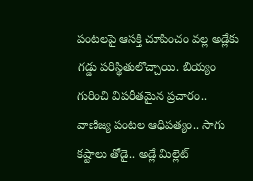పంటలపై ఆసక్తి చూపించం వల్ల అడ్లేకు గడ్డు పరిస్థితులొచ్చాయి. బియ్యం గురించి విపరీతమైన ప్రచారం.. వాణిజ్య పంటల ఆధిపత్యం.. సాగు కష్టాలు తోడై.. అడ్లే మిల్లెట్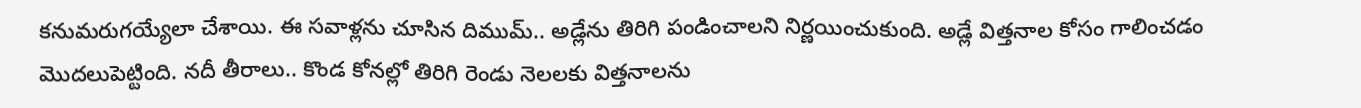కనుమరుగయ్యేలా చేశాయి. ఈ సవాళ్లను చూసిన దిముమ్.. అడ్లేను తిరిగి పండించాలని నిర్ణయించుకుంది. అడ్లే విత్తనాల కోసం గాలించడం మొదలుపెట్టింది. నదీ తీరాలు.. కొండ కోనల్లో తిరిగి రెండు నెలలకు విత్తనాలను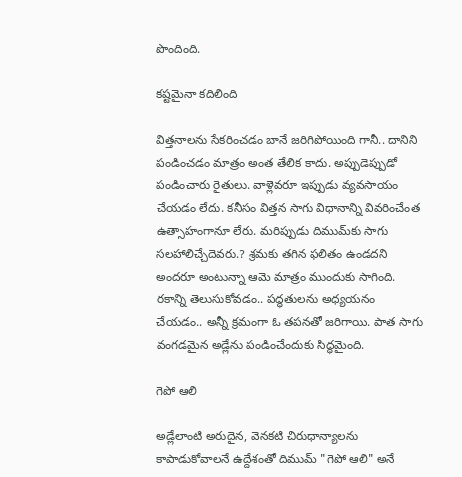పొందింది.

కష్టమైనా కదిలింది

విత్తనాలను సేకరించడం బానే జరిగిపోయింది గానీ.. దానిని పండించడం మాత్రం అంత తేలిక కాదు. అప్పుడెప్పుడో పండించారు రైతులు. వాళ్లెవరూ ఇప్పుడు వ్యవసాయం చేయడం లేదు. కనీసం విత్తన సాగు విధానాన్ని వివరించేంత ఉత్సాహంగానూ లేరు. మరిప్పుడు దిముమ్‌కు సాగు సలహాలిచ్చేదెవరు.? శ్రమకు తగిన ఫలితం ఉండదని అందరూ అంటున్నా ఆమె మాత్రం ముందుకు సాగింది. రకాన్ని తెలుసుకోవడం.. పద్ధతులను అధ్యయనం చేయడం.. అన్నీ క్రమంగా ఓ తపనతో జరిగాయి. పాత సాగు వంగడమైన అడ్లేను పండించేందుకు సిద్ధమైంది.

గెపో ఆలి

అడ్లేలాంటి అరుదైన, వెనకటి చిరుధాన్యాలను కాపాడుకోవాలనే ఉద్దేశంతో దిముమ్ "గెపో ఆలి" అనే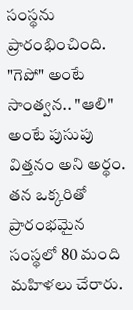సంస్థను ప్రారంభించింది. "గెపో" అంటే సాంత్వన.. "ఆలి" అంటే పుసుపు విత్తనం అని అర్థం. తన ఒక్కరితో ప్రారంభమైన సంస్థలో 80 మంది మహిళలు చేరారు.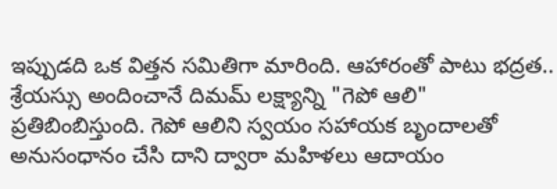ఇప్పుడది ఒక విత్తన సమితిగా మారింది. ఆహారంతో పాటు భద్రత.. శ్రేయస్సు అందించానే దిమమ్ లక్ష్యాన్ని "గెపో ఆలి" ప్రతిబింబిస్తుంది. గెపో ఆలిని స్వయం సహాయక బృందాలతో అనుసంధానం చేసి దాని ద్వారా మహిళలు ఆదాయం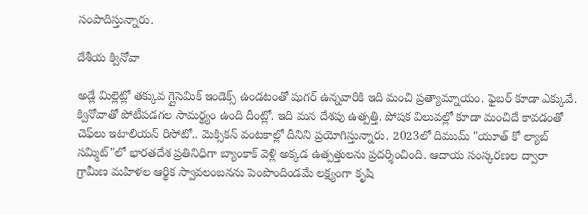సంపాదిస్తున్నారు.

దేశీయ క్వినోవా

అడ్లే మిల్లెట్లో తక్కువ గ్లైసెమిక్ ఇండెక్స్ ఉండటంతో షుగర్ ఉన్నవారికి ఇది మంచి ప్రత్యామ్నాయం. ఫైబర్ కూడా ఎక్కువే. క్వినోవాతో పోటీపడగల సామర్థ్యం ఉంది దీంట్లో. ఇది మన దేశపు ఉత్పత్తి. పోషక విలువల్లో కూడా మంచిదే కావడంతో చెఫ్‌లు ఇటాలియన్ రిసోటో.. మెక్సికన్ వంటకాల్లో దీనిని ప్రయోగిస్తున్నారు. 2023లో దిముమ్ "యూత్ కో ల్యాబ్ సమ్మిట్"లో భారతదేశ ప్రతినిధిగా బ్యాంకాక్ వెళ్లి అక్కడ ఉత్పత్తులను ప్రదర్శించింది. ఆదాయ సంస్కరణల ద్వారా గ్రామీణ మహిళల ఆర్థిక స్వావలంబనను పెంపొందిండమే లక్ష్యంగా కృషి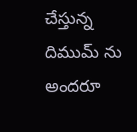చేస్తున్న దిముమ్ ను అందరూ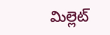మిల్లెట్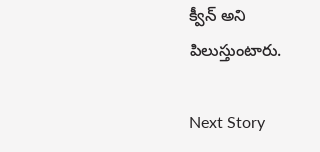క్వీన్ అని పిలుస్తుంటారు.

Next Story